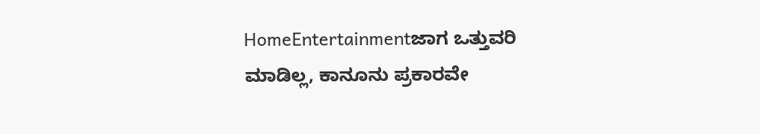HomeEntertainmentಜಾಗ ಒತ್ತುವರಿ ಮಾಡಿಲ್ಲ, ಕಾನೂನು ಪ್ರಕಾರವೇ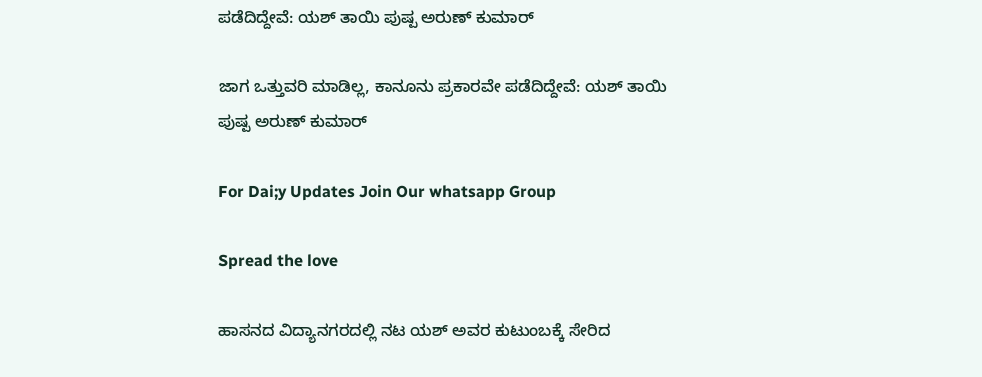ಪಡೆದಿದ್ದೇವೆ: ಯಶ್‌ ತಾಯಿ ಪುಷ್ಪ ಅರುಣ್‌ ಕುಮಾರ್

ಜಾಗ ಒತ್ತುವರಿ ಮಾಡಿಲ್ಲ, ಕಾನೂನು ಪ್ರಕಾರವೇ ಪಡೆದಿದ್ದೇವೆ: ಯಶ್‌ ತಾಯಿ ಪುಷ್ಪ ಅರುಣ್‌ ಕುಮಾರ್

For Dai;y Updates Join Our whatsapp Group

Spread the love

ಹಾಸನದ ವಿದ್ಯಾನಗರದಲ್ಲಿ ನಟ ಯಶ್ ಅವರ ಕುಟುಂಬಕ್ಕೆ ಸೇರಿದ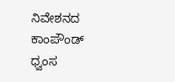ನಿವೇಶನದ ಕಾಂಪೌಂಡ್ ಧ್ವಂಸ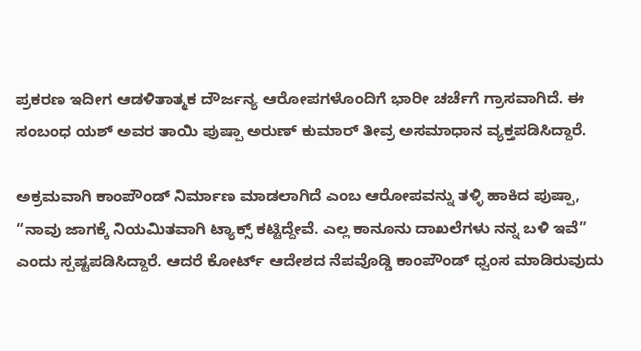ಪ್ರಕರಣ ಇದೀಗ ಆಡಳಿತಾತ್ಮಕ ದೌರ್ಜನ್ಯ ಆರೋಪಗಳೊಂದಿಗೆ ಭಾರೀ ಚರ್ಚೆಗೆ ಗ್ರಾಸವಾಗಿದೆ. ಈ ಸಂಬಂಧ ಯಶ್ ಅವರ ತಾಯಿ ಪುಷ್ಪಾ ಅರುಣ್ ಕುಮಾರ್ ತೀವ್ರ ಅಸಮಾಧಾನ ವ್ಯಕ್ತಪಡಿಸಿದ್ದಾರೆ.

ಅಕ್ರಮವಾಗಿ ಕಾಂಪೌಂಡ್ ನಿರ್ಮಾಣ ಮಾಡಲಾಗಿದೆ ಎಂಬ ಆರೋಪವನ್ನು ತಳ್ಳಿ ಹಾಕಿದ ಪುಷ್ಪಾ, “ನಾವು ಜಾಗಕ್ಕೆ ನಿಯಮಿತವಾಗಿ ಟ್ಯಾಕ್ಸ್ ಕಟ್ಟಿದ್ದೇವೆ. ಎಲ್ಲ ಕಾನೂನು ದಾಖಲೆಗಳು ನನ್ನ ಬಳಿ ಇವೆ” ಎಂದು ಸ್ಪಷ್ಟಪಡಿಸಿದ್ದಾರೆ. ಆದರೆ ಕೋರ್ಟ್ ಆದೇಶದ ನೆಪವೊಡ್ಡಿ ಕಾಂಪೌಂಡ್ ಧ್ವಂಸ ಮಾಡಿರುವುದು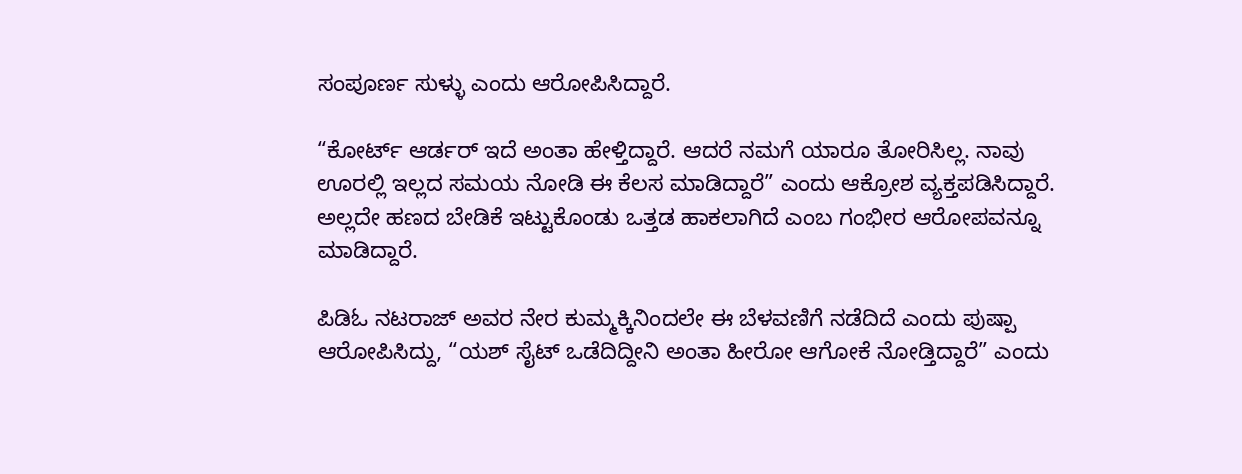ಸಂಪೂರ್ಣ ಸುಳ್ಳು ಎಂದು ಆರೋಪಿಸಿದ್ದಾರೆ.

“ಕೋರ್ಟ್ ಆರ್ಡರ್ ಇದೆ ಅಂತಾ ಹೇಳ್ತಿದ್ದಾರೆ. ಆದರೆ ನಮಗೆ ಯಾರೂ ತೋರಿಸಿಲ್ಲ. ನಾವು ಊರಲ್ಲಿ ಇಲ್ಲದ ಸಮಯ ನೋಡಿ ಈ ಕೆಲಸ ಮಾಡಿದ್ದಾರೆ” ಎಂದು ಆಕ್ರೋಶ ವ್ಯಕ್ತಪಡಿಸಿದ್ದಾರೆ. ಅಲ್ಲದೇ ಹಣದ ಬೇಡಿಕೆ ಇಟ್ಟುಕೊಂಡು ಒತ್ತಡ ಹಾಕಲಾಗಿದೆ ಎಂಬ ಗಂಭೀರ ಆರೋಪವನ್ನೂ ಮಾಡಿದ್ದಾರೆ.

ಪಿಡಿಓ ನಟರಾಜ್ ಅವರ ನೇರ ಕುಮ್ಮಕ್ಕಿನಿಂದಲೇ ಈ ಬೆಳವಣಿಗೆ ನಡೆದಿದೆ ಎಂದು ಪುಷ್ಪಾ ಆರೋಪಿಸಿದ್ದು, “ಯಶ್ ಸೈಟ್ ಒಡೆದಿದ್ದೀನಿ ಅಂತಾ ಹೀರೋ ಆಗೋಕೆ ನೋಡ್ತಿದ್ದಾರೆ” ಎಂದು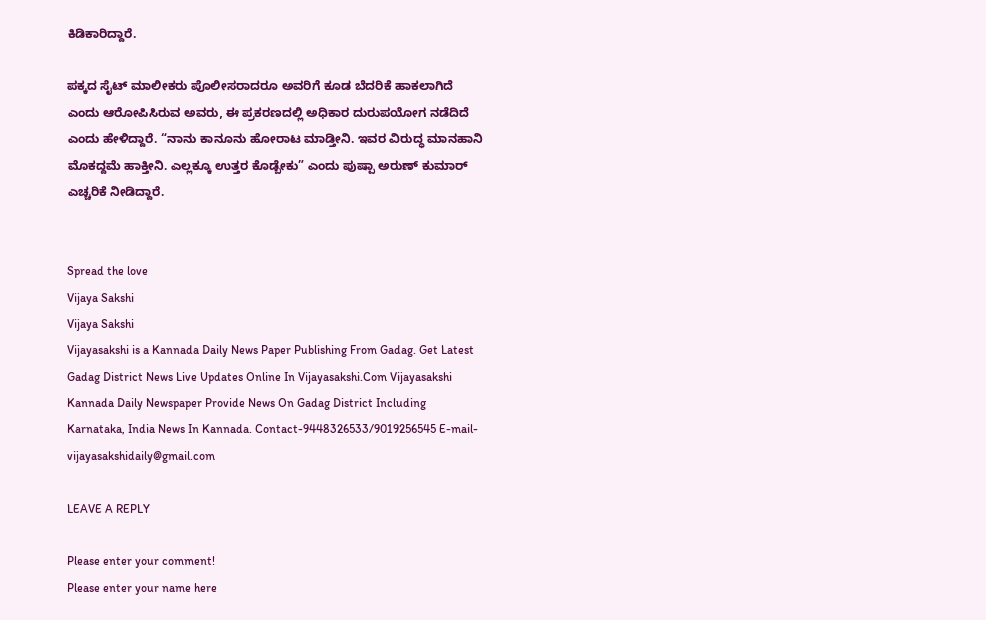ಕಿಡಿಕಾರಿದ್ದಾರೆ.

ಪಕ್ಕದ ಸೈಟ್ ಮಾಲೀಕರು ಪೊಲೀಸರಾದರೂ ಅವರಿಗೆ ಕೂಡ ಬೆದರಿಕೆ ಹಾಕಲಾಗಿದೆ ಎಂದು ಆರೋಪಿಸಿರುವ ಅವರು, ಈ ಪ್ರಕರಣದಲ್ಲಿ ಅಧಿಕಾರ ದುರುಪಯೋಗ ನಡೆದಿದೆ ಎಂದು ಹೇಳಿದ್ದಾರೆ. “ನಾನು ಕಾನೂನು ಹೋರಾಟ ಮಾಡ್ತೀನಿ. ಇವರ ವಿರುದ್ಧ ಮಾನಹಾನಿ ಮೊಕದ್ದಮೆ ಹಾಕ್ತೀನಿ. ಎಲ್ಲಕ್ಕೂ ಉತ್ತರ ಕೊಡ್ಬೇಕು” ಎಂದು ಪುಷ್ಪಾ ಅರುಣ್ ಕುಮಾರ್ ಎಚ್ಚರಿಕೆ ನೀಡಿದ್ದಾರೆ.


Spread the love
Vijaya Sakshi
Vijaya Sakshi
Vijayasakshi is a Kannada Daily News Paper Publishing From Gadag. Get Latest Gadag District News Live Updates Online In Vijayasakshi.Com Vijayasakshi Kannada Daily Newspaper Provide News On Gadag District Including Karnataka, India News In Kannada. Contact-9448326533/9019256545 E-mail-vijayasakshidaily@gmail.com

LEAVE A REPLY

Please enter your comment!
Please enter your name here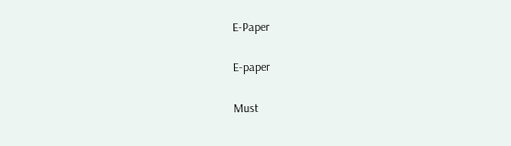E-Paper

E-paper

Must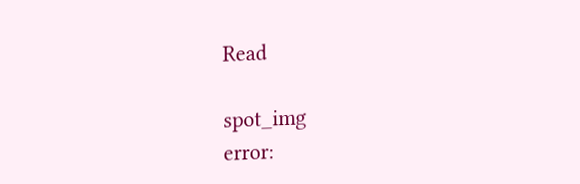Read

spot_img
error: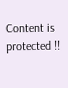Content is protected !!